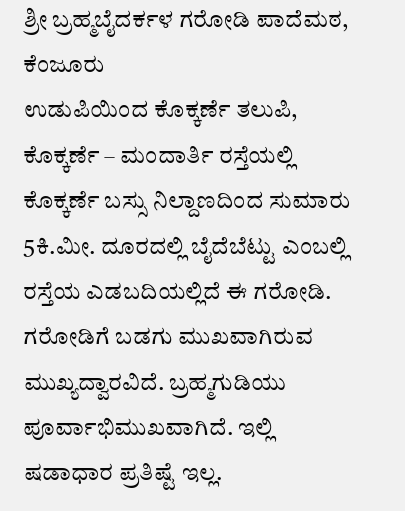ಶ್ರೀ ಬ್ರಹ್ಮಬೈದರ್ಕಳ ಗರೋಡಿ ಪಾದೆಮಠ, ಕೆಂಜೂರು
ಉಡುಪಿಯಿಂದ ಕೊಕ್ಕರ್ಣೆ ತಲುಪಿ, ಕೊಕ್ಕರ್ಣೆ – ಮಂದಾರ್ತಿ ರಸ್ತೆಯಲ್ಲಿ ಕೊಕ್ಕರ್ಣೆ ಬಸ್ಸು ನಿಲ್ದಾಣದಿಂದ ಸುಮಾರು 5ಕಿ.ಮೀ. ದೂರದಲ್ಲಿ ಬೈದೆಬೆಟ್ಟು ಎಂಬಲ್ಲಿ ರಸ್ತೆಯ ಎಡಬದಿಯಲ್ಲಿದೆ ಈ ಗರೋಡಿ.
ಗರೋಡಿಗೆ ಬಡಗು ಮುಖವಾಗಿರುವ ಮುಖ್ಯದ್ವಾರವಿದೆ. ಬ್ರಹ್ಮಗುಡಿಯು ಪೂರ್ವಾಭಿಮುಖವಾಗಿದೆ. ಇಲ್ಲಿ ಷಡಾಧಾರ ಪ್ರತಿಷ್ಟೆ ಇಲ್ಲ.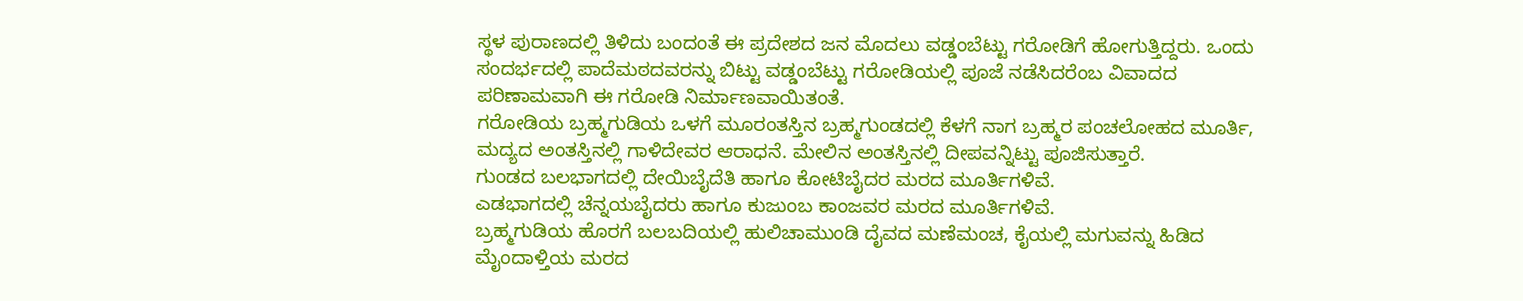ಸ್ಥಳ ಪುರಾಣದಲ್ಲಿ ತಿಳಿದು ಬಂದಂತೆ ಈ ಪ್ರದೇಶದ ಜನ ಮೊದಲು ವಡ್ಡಂಬೆಟ್ಟು ಗರೋಡಿಗೆ ಹೋಗುತ್ತಿದ್ದರು. ಒಂದು ಸಂದರ್ಭದಲ್ಲಿ ಪಾದೆಮಠದವರನ್ನು ಬಿಟ್ಟು ವಡ್ಡಂಬೆಟ್ಟು ಗರೋಡಿಯಲ್ಲಿ ಪೂಜೆ ನಡೆಸಿದರೆಂಬ ವಿವಾದದ ಪರಿಣಾಮವಾಗಿ ಈ ಗರೋಡಿ ನಿರ್ಮಾಣವಾಯಿತಂತೆ.
ಗರೋಡಿಯ ಬ್ರಹ್ಮಗುಡಿಯ ಒಳಗೆ ಮೂರಂತಸ್ತಿನ ಬ್ರಹ್ಮಗುಂಡದಲ್ಲಿ ಕೆಳಗೆ ನಾಗ ಬ್ರಹ್ಮರ ಪಂಚಲೋಹದ ಮೂರ್ತಿ, ಮದ್ಯದ ಅಂತಸ್ತಿನಲ್ಲಿ ಗಾಳಿದೇವರ ಆರಾಧನೆ. ಮೇಲಿನ ಅಂತಸ್ತಿನಲ್ಲಿ ದೀಪವನ್ನಿಟ್ಟು ಪೂಜಿಸುತ್ತಾರೆ.
ಗುಂಡದ ಬಲಭಾಗದಲ್ಲಿ ದೇಯಿಬೈದೆತಿ ಹಾಗೂ ಕೋಟಿಬೈದರ ಮರದ ಮೂರ್ತಿಗಳಿವೆ.
ಎಡಭಾಗದಲ್ಲಿ ಚೆನ್ನಯಬೈದರು ಹಾಗೂ ಕುಜುಂಬ ಕಾಂಜವರ ಮರದ ಮೂರ್ತಿಗಳಿವೆ.
ಬ್ರಹ್ಮಗುಡಿಯ ಹೊರಗೆ ಬಲಬದಿಯಲ್ಲಿ ಹುಲಿಚಾಮುಂಡಿ ದೈವದ ಮಣೆಮಂಚ, ಕೈಯಲ್ಲಿ ಮಗುವನ್ನು ಹಿಡಿದ ಮೈಂದಾಳ್ತಿಯ ಮರದ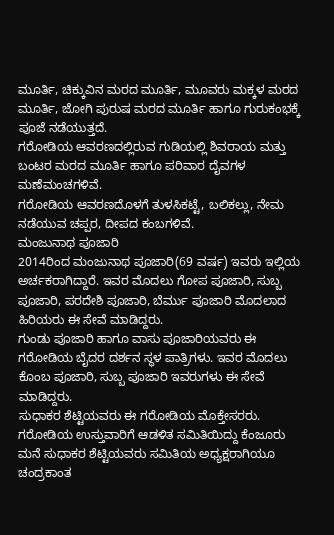ಮೂರ್ತಿ, ಚಿಕ್ಕುವಿನ ಮರದ ಮೂರ್ತಿ, ಮೂವರು ಮಕ್ಕಳ ಮರದ ಮೂರ್ತಿ, ಜೋಗಿ ಪುರುಷ ಮರದ ಮೂರ್ತಿ ಹಾಗೂ ಗುರುಕಂಭಕ್ಕೆ ಪೂಜೆ ನಡೆಯುತ್ತದೆ.
ಗರೋಡಿಯ ಆವರಣದಲ್ಲಿರುವ ಗುಡಿಯಲ್ಲಿ ಶಿವರಾಯ ಮತ್ತು ಬಂಟರ ಮರದ ಮೂರ್ತಿ ಹಾಗೂ ಪರಿವಾರ ದೈವಗಳ ಮಣೆಮಂಚಗಳಿವೆ.
ಗರೋಡಿಯ ಆವರಣದೊಳಗೆ ತುಳಸಿಕಟ್ಟೆ, ಬಲಿಕಲ್ಲು, ನೇಮ ನಡೆಯುವ ಚಪ್ಪರ, ದೀಪದ ಕಂಬಗಳಿವೆ.
ಮಂಜುನಾಥ ಪೂಜಾರಿ
2014ರಿಂದ ಮಂಜುನಾಥ ಪೂಜಾರಿ(69 ವರ್ಷ) ಇವರು ಇಲ್ಲಿಯ ಅರ್ಚಕರಾಗಿದ್ದಾರೆ. ಇವರ ಮೊದಲು ಗೋಪ ಪೂಜಾರಿ, ಸುಬ್ಬ ಪೂಜಾರಿ, ಪರದೇಶಿ ಪೂಜಾರಿ, ಬೆರ್ಮು ಪೂಜಾರಿ ಮೊದಲಾದ ಹಿರಿಯರು ಈ ಸೇವೆ ಮಾಡಿದ್ದರು.
ಗುಂಡು ಪೂಜಾರಿ ಹಾಗೂ ವಾಸು ಪೂಜಾರಿಯವರು ಈ ಗರೋಡಿಯ ಬೈದರ ದರ್ಶನ ಸ್ಥಳ ಪಾತ್ರಿಗಳು. ಇವರ ಮೊದಲು ಕೊಂಬ ಪೂಜಾರಿ, ಸುಬ್ಬ ಪೂಜಾರಿ ಇವರುಗಳು ಈ ಸೇವೆ ಮಾಡಿದ್ದರು.
ಸುಧಾಕರ ಶೆಟ್ಟಿಯವರು ಈ ಗರೋಡಿಯ ಮೊಕ್ತೇಸರರು. ಗರೋಡಿಯ ಉಸ್ತುವಾರಿಗೆ ಆಡಳಿತ ಸಮಿತಿಯಿದ್ದು ಕೆಂಜೂರು ಮನೆ ಸುಧಾಕರ ಶೆಟ್ಟಿಯವರು ಸಮಿತಿಯ ಅಧ್ಯಕ್ಷರಾಗಿಯೂ ಚಂದ್ರಕಾಂತ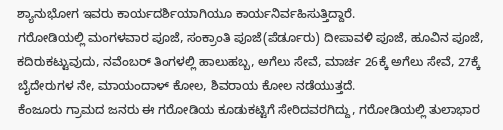ಶ್ಯಾನುಭೋಗ ಇವರು ಕಾರ್ಯದರ್ಶಿಯಾಗಿಯೂ ಕಾರ್ಯನಿರ್ವಹಿಸುತ್ತಿದ್ದಾರೆ.
ಗರೋಡಿಯಲ್ಲಿ ಮಂಗಳವಾರ ಪೂಜೆ, ಸಂಕ್ರಾಂತಿ ಪೂಜೆ(ಪೆರ್ಡೂರು) ದೀಪಾವಳಿ ಪೂಜೆ, ಹೂವಿನ ಪೂಜೆ, ಕದಿರುಕಟ್ಟುವುದು, ನವೆಂಬರ್ ತಿಂಗಳಲ್ಲಿ ಹಾಲುಹಬ್ಬ, ಅಗೆಲು ಸೇವೆ, ಮಾರ್ಚ 26ಕ್ಕೆ ಅಗೆಲು ಸೇವೆ, 27ಕ್ಕೆ ಬೈದೇರುಗಳ ನೇ, ಮಾಯಂದಾಳ್ ಕೋಲ, ಶಿವರಾಯ ಕೋಲ ನಡೆಯುತ್ತದೆ.
ಕೆಂಜೂರು ಗ್ರಾಮದ ಜನರು ಈ ಗರೋಡಿಯ ಕೂಡುಕಟ್ಟಿಗೆ ಸೇರಿದವರಗಿದ್ದು, ಗರೋಡಿಯಲ್ಲಿ ತುಲಾಭಾರ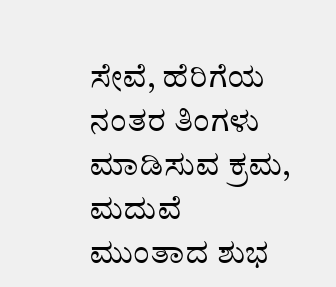ಸೇವೆ, ಹೆರಿಗೆಯ ನಂತರ ತಿಂಗಳು ಮಾಡಿಸುವ ಕ್ರಮ, ಮದುವೆ ಮುಂತಾದ ಶುಭ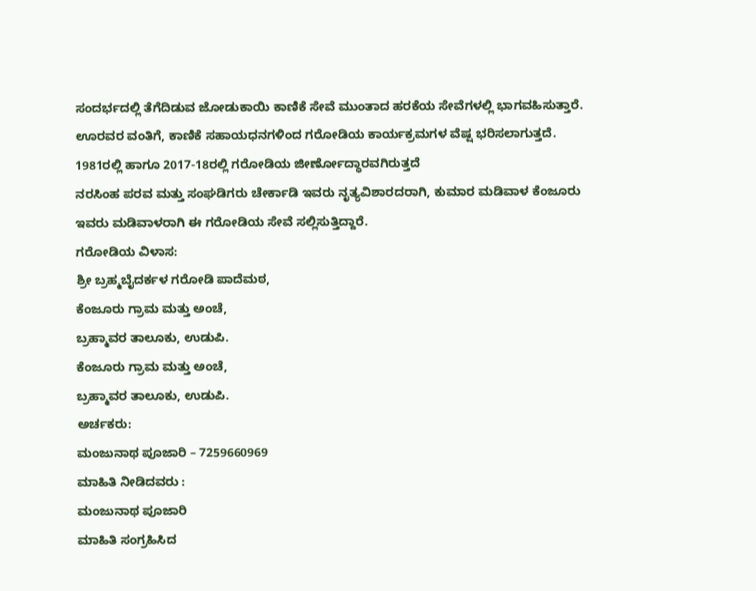ಸಂದರ್ಭದಲ್ಲಿ ತೆಗೆದಿಡುವ ಜೋಡುಕಾಯಿ ಕಾಣಿಕೆ ಸೇವೆ ಮುಂತಾದ ಹರಕೆಯ ಸೇವೆಗಳಲ್ಲಿ ಭಾಗವಹಿಸುತ್ತಾರೆ. ಊರವರ ವಂತಿಗೆ, ಕಾಣಿಕೆ ಸಹಾಯಧನಗಳಿಂದ ಗರೋಡಿಯ ಕಾರ್ಯಕ್ರಮಗಳ ವೆಷ್ಷ ಭರಿಸಲಾಗುತ್ತದೆ.
1981ರಲ್ಲಿ ಹಾಗೂ 2017-18ರಲ್ಲಿ ಗರೋಡಿಯ ಜೀರ್ಣೋದ್ಧಾರವಗಿರುತ್ತದೆ
ನರಸಿಂಹ ಪರವ ಮತ್ತು ಸಂಘಡಿಗರು ಚೇರ್ಕಾಡಿ ಇವರು ನೃತ್ಯವಿಶಾರದರಾಗಿ, ಕುಮಾರ ಮಡಿವಾಳ ಕೆಂಜೂರು ಇವರು ಮಡಿವಾಳರಾಗಿ ಈ ಗರೋಡಿಯ ಸೇವೆ ಸಲ್ಲಿಸುತ್ತಿದ್ದಾರೆ.
ಗರೋಡಿಯ ವಿಳಾಸ:
ಶ್ರೀ ಬ್ರಹ್ಮಬೈದರ್ಕಳ ಗರೋಡಿ ಪಾದೆಮಠ,
ಕೆಂಜೂರು ಗ್ರಾಮ ಮತ್ತು ಅಂಚೆ,
ಬ್ರಹ್ಮಾವರ ತಾಲೂಕು, ಉಡುಪಿ.
ಕೆಂಜೂರು ಗ್ರಾಮ ಮತ್ತು ಅಂಚೆ,
ಬ್ರಹ್ಮಾವರ ತಾಲೂಕು, ಉಡುಪಿ.
ಅರ್ಚಕರು:
ಮಂಜುನಾಥ ಪೂಜಾರಿ – 7259660969
ಮಾಹಿತಿ ನೀಡಿದವರು :
ಮಂಜುನಾಥ ಪೂಜಾರಿ
ಮಾಹಿತಿ ಸಂಗ್ರಹಿಸಿದ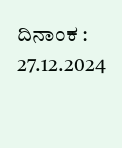ದಿನಾಂಕ :
27.12.2024